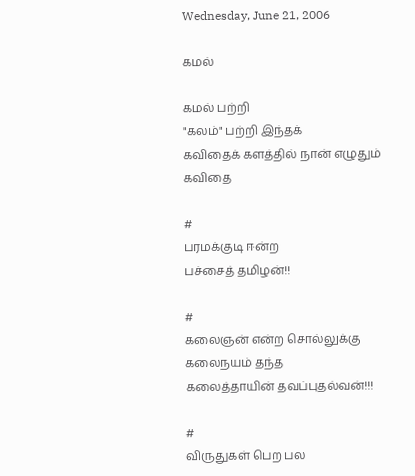Wednesday, June 21, 2006

கமல்

கமல் பற்றி
"கலம்" பற்றி இந்தக்
கவிதைக் களத்தில் நான் எழுதும்
கவிதை

#
பரமக்குடி ஈன்ற
பச்சைத் தமிழன்!!

#
கலைஞன் என்ற சொல்லுக்கு
கலைநயம் தந்த
கலைத்தாயின் தவப்புதல்வன்!!!

#
விருதுகள் பெற பல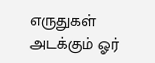எருதுகள் அடக்கும் ஓர்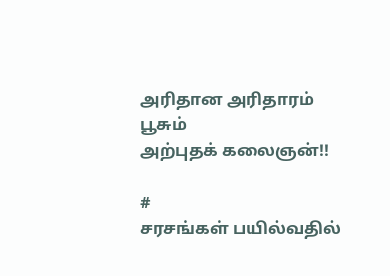அரிதான அரிதாரம் பூசும்
அற்புதக் கலைஞன்!!

#
சரசங்கள் பயில்வதில்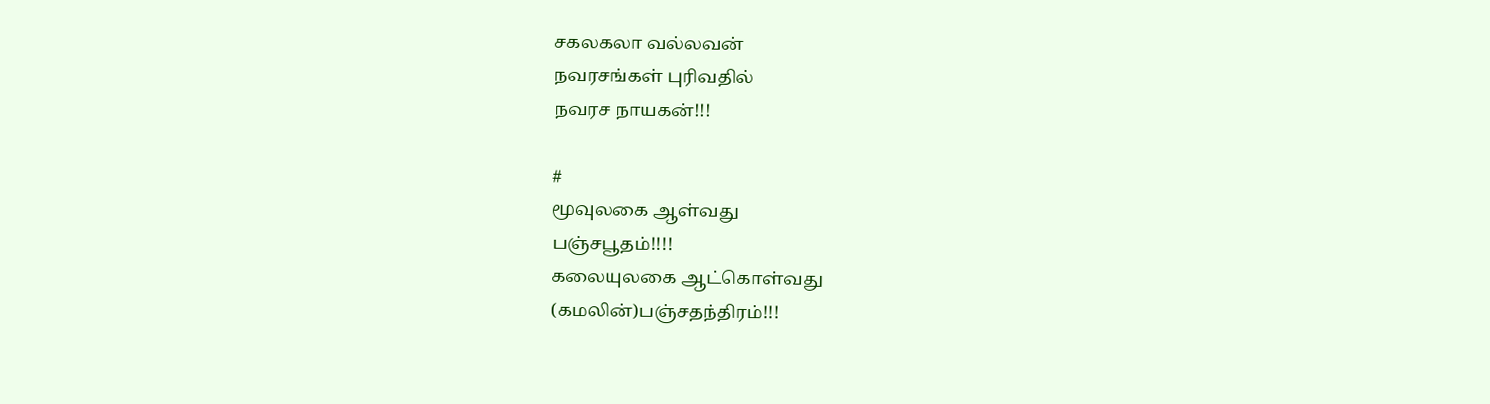சகலகலா வல்லவன்
நவரசங்கள் புரிவதில்
நவரச‌ நாயகன்!!!

#
மூவுலகை ஆள்வது
பஞ்சபூதம்!!!!
கலையுலகை ஆட்கொள்வது
(கமலின்)பஞ்சதந்திரம்!!!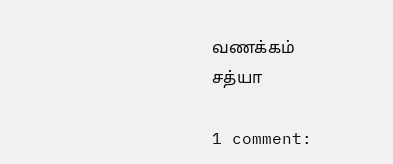வணக்கம்
சத்யா

1 comment: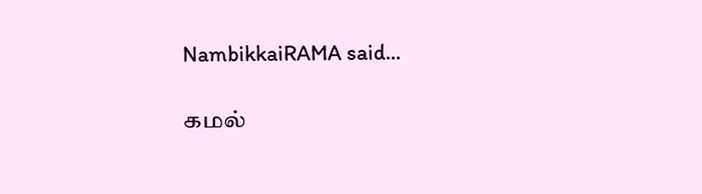NambikkaiRAMA said...

கமல்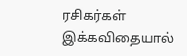ரசிகர்கள் இக்கவிதையால்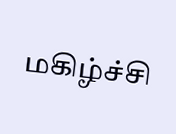மகிழ்ச்சி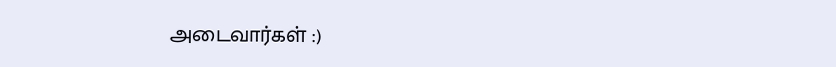அடைவார்கள் :)